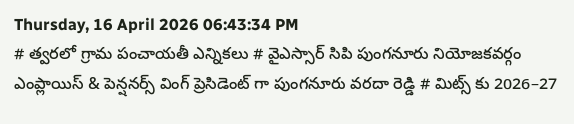Thursday, 16 April 2026 06:43:34 PM
# త్వరలో గ్రామ పంచాయతీ ఎన్నికలు # వైఎస్సార్ సిపి పుంగనూరు నియోజకవర్గం ఎంప్లాయిస్ & పెన్షనర్స్ వింగ్ ప్రెసిడెంట్ గా పుంగనూరు వరదా రెడ్డి # మిట్స్ కు 2026–27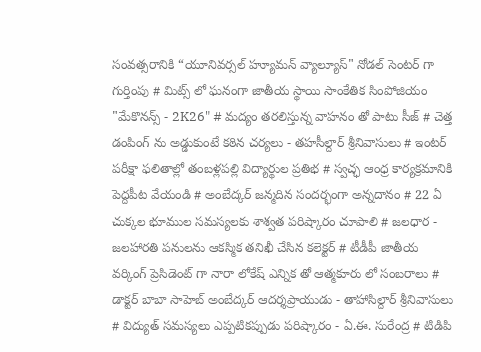సంవత్సరానికి “యూనివర్సల్ హ్యూమన్ వ్యాల్యూస్" నోడల్ సెంటర్‌ గా గుర్తింపు # మిట్స్ లో ఘనంగా జాతీయ స్థాయి సాంకేతిక సింపోజియం "మేకొనన్స్ - 2K26" # మద్యం తరలిస్తున్న వాహనం తో పాటు సీజ్ # చెత్త డంపింగ్ ను అడ్డుకుంటే కఠిన చర్యలు - తహసీల్దార్ శ్రీనివాసులు # ఇంటర్ పరీక్షా ఫలితాల్లో తంబళ్లపల్లి విద్యార్థుల ప్రతిభ # స్వచ్ఛ ఆంధ్ర కార్యక్రమానికి పెద్దపీట వేయండి # అంబేద్కర్ జన్మదిన సందర్భంగా అన్నదానం # 22 ఏ చుక్కల భూముల సమస్యలకు శాశ్వత పరిష్కారం చూపాలి # జలధార - జలహారతి పనులను ఆకస్మిక తనిఖీ చేసిన కలెక్టర్ # టీడీపీ జాతీయ వర్కింగ్ ప్రెసిడెంట్ గా నారా లోకేష్ ఎన్నిక తో ఆత్మకూరు లో సంబరాలు # డాక్టర్ బాబా సాహెబ్ అంబేద్కర్ ఆదర్శప్రాయుడు - తాహాసిల్దార్ శ్రీనివాసులు # విద్యుత్ సమస్యలు ఎప్పటికప్పుడు పరిష్కారం - ఏ.ఈ. సురేంద్ర # టిడిపి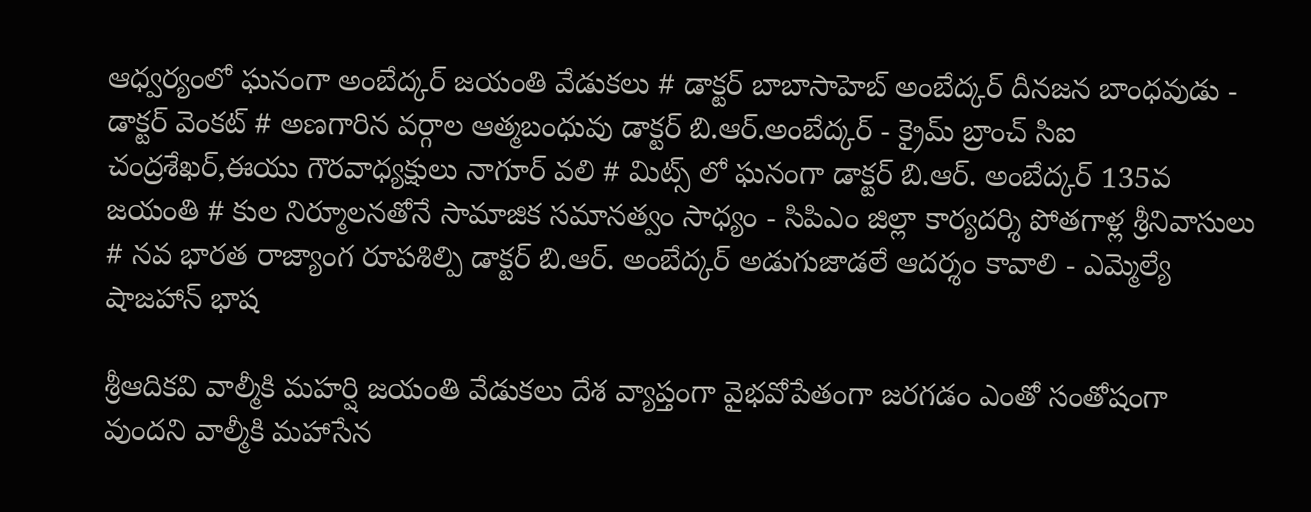ఆధ్వర్యంలో ఘనంగా అంబేద్కర్ జయంతి వేడుకలు # డాక్టర్ బాబాసాహెబ్ అంబేద్కర్ దీనజన బాంధవుడు - డాక్టర్ వెంకట్ # అణగారిన వర్గాల ఆత్మబంధువు డాక్టర్ బి.ఆర్.అంబేద్కర్ - క్రైమ్ బ్రాంచ్ సిఐ చంద్రశేఖర్,ఈయు గౌరవాధ్యక్షులు నాగూర్ వలి # మిట్స్ లో ఘనంగా డాక్టర్ బి.ఆర్. అంబేద్కర్ 135వ జయంతి # కుల నిర్మూలనతోనే సామాజిక సమానత్వం సాధ్యం - సిపిఎం జిల్లా కార్యదర్శి పోతగాళ్ల శ్రీనివాసులు # నవ భారత రాజ్యాంగ రూపశిల్పి డాక్టర్ బి.ఆర్. అంబేద్కర్ అడుగుజాడలే ఆదర్శం కావాలి - ఎమ్మెల్యే షాజహాన్ భాష

శ్రీఆదికవి వాల్మీకి మహర్షి జయంతి వేడుకలు దేశ వ్యాప్తంగా వైభవోపేతంగా జరగడం ఎంతో సంతోషంగా వుందని వాల్మీకి మహాసేన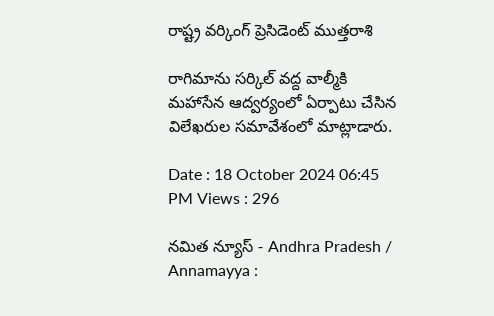రాష్ట్ర వర్కింగ్ ప్రెసిడెంట్ ముత్తరాశి

రాగిమాను సర్కిల్ వద్ద వాల్మీకి మహాసేన ఆద్వర్యంలో ఏర్పాటు చేసిన విలేఖరుల సమావేశంలో మాట్లాడారు.

Date : 18 October 2024 06:45 PM Views : 296

నమిత న్యూస్ - Andhra Pradesh / Annamayya :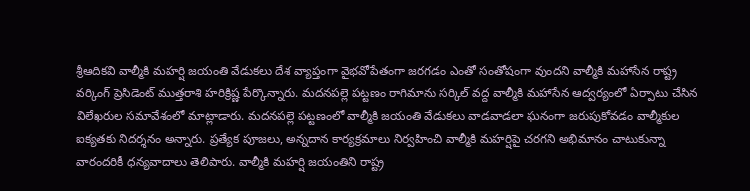శ్రీఆదికవి వాల్మీకి మహర్షి జయంతి వేడుకలు దేశ వ్యాప్తంగా వైభవోపేతంగా జరగడం ఎంతో సంతోషంగా వుందని వాల్మీకి మహాసేన రాష్ట్ర వర్కింగ్ ప్రెసిడెంట్ ముత్తరాశి హరిక్రిష్ణ పేర్కొన్నారు. మదనపల్లె పట్టణం రాగిమాను సర్కిల్ వద్ద వాల్మీకి మహాసేన ఆద్వర్యంలో ఏర్పాటు చేసిన విలేఖరుల సమావేశంలో మాట్లాడారు. మదనపల్లె పట్టణంలో వాల్మీకి జయంతి వేడుకలు వాడవాడలా ఘనంగా జరుపుకోవడం వాల్మీకుల ఐక్యతకు నిదర్శనం అన్నారు. ప్రత్యేక పూజలు, అన్నదాన కార్యక్రమాలు నిర్వహించి వాల్మీకి మహర్షిపై చరగని అభిమానం చాటుకున్నా వారందరికీ ధన్యవాదాలు తెలిపారు. వాల్మీకి మహర్షి జయంతిని రాష్ట్ర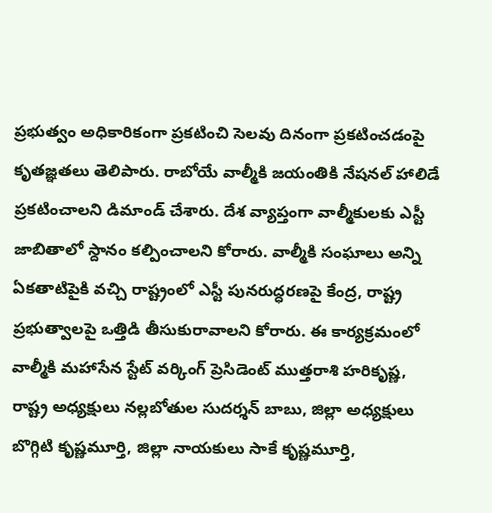ప్రభుత్వం అధికారికంగా ప్రకటించి సెలవు దినంగా ప్రకటించడంపై కృతజ్ఞతలు తెలిపారు. రాబోయే వాల్మీకి జయంతికి నేషనల్ హాలిడే ప్రకటించాలని డిమాండ్ చేశారు. దేశ వ్యాప్తంగా వాల్మీకులకు ఎస్టీ జాబితాలో స్దానం కల్పించాలని కోరారు. వాల్మీకి సంఘాలు అన్ని ఏకతాటిపైకి వచ్చి రాష్ట్రంలో ఎస్టీ పునరుద్ధరణపై కేంద్ర, రాష్ట్ర ప్రభుత్వాలపై ఒత్తిడి తీసుకురావాలని కోరారు. ఈ కార్యక్రమంలో వాల్మీకి మహాసేన స్టేట్ వర్కింగ్ ప్రెసిడెంట్ ముత్తరాశి హరికృష్ణ, రాష్ట్ర అధ్యక్షులు నల్లబోతుల సుదర్శన్ బాబు, జిల్లా అధ్యక్షులు బొగ్గిటి కృష్ణమూర్తి, జిల్లా నాయకులు సాకే కృష్ణమూర్తి,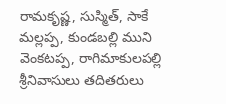రామకృష్ణ, సుస్మిత్, సాకే మల్లప్ప, కుండబల్లి ముని వెంకటప్ప, రాగిమాకులపల్లి శ్రీనివాసులు తదితరులు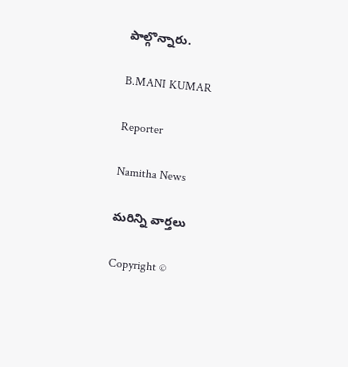పాల్గొన్నారు.

B.MANI KUMAR

Reporter

Namitha News

మరిన్ని వార్తలు

Copyright ©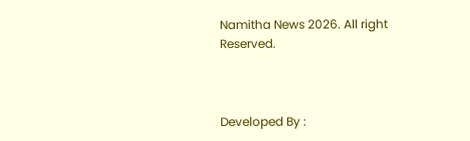Namitha News 2026. All right Reserved.



Developed By :